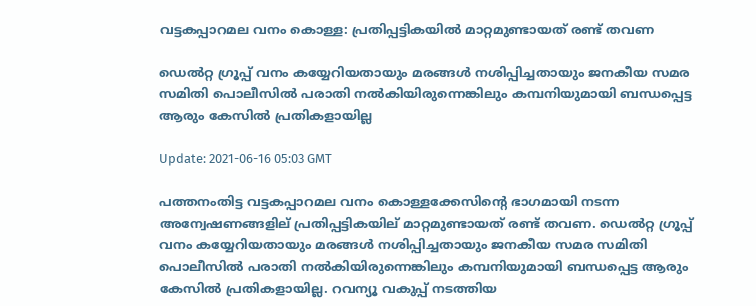വട്ടകപ്പാറമല വനം കൊള്ള: പ്രതിപ്പട്ടികയിൽ മാറ്റമുണ്ടായത് രണ്ട് തവണ

ഡെൽറ്റ ഗ്രൂപ്പ് വനം കയ്യേറിയതായും മരങ്ങൾ നശിപ്പിച്ചതായും ജനകീയ സമര സമിതി പൊലീസിൽ പരാതി നൽകിയിരുന്നെങ്കിലും കമ്പനിയുമായി ബന്ധപ്പെട്ട ആരും കേസിൽ പ്രതികളായില്ല

Update: 2021-06-16 05:03 GMT

പത്തനംതിട്ട വട്ടകപ്പാറമല വനം കൊള്ളക്കേസിന്റെ ഭാഗമായി നടന്ന അന്വേഷണങ്ങളില് പ്രതിപ്പട്ടികയില് മാറ്റമുണ്ടായത് രണ്ട് തവണ. ഡെൽറ്റ ഗ്രൂപ്പ് വനം കയ്യേറിയതായും മരങ്ങൾ നശിപ്പിച്ചതായും ജനകീയ സമര സമിതി പൊലീസിൽ പരാതി നൽകിയിരുന്നെങ്കിലും കമ്പനിയുമായി ബന്ധപ്പെട്ട ആരും കേസിൽ പ്രതികളായില്ല. റവന്യൂ വകുപ്പ് നടത്തിയ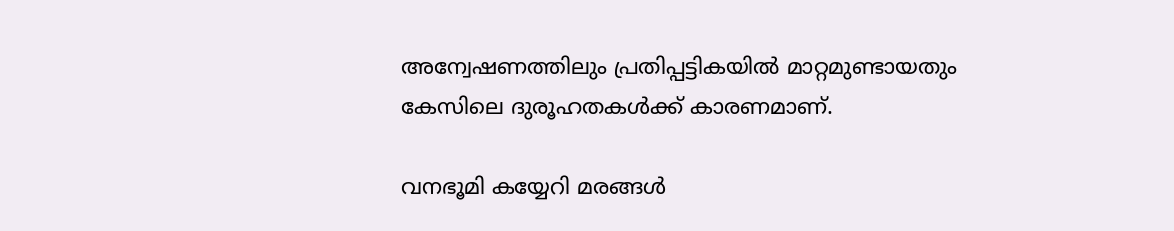അന്വേഷണത്തിലും പ്രതിപ്പട്ടികയിൽ മാറ്റമുണ്ടായതും കേസിലെ ദുരൂഹതകൾക്ക് കാരണമാണ്.

വനഭൂമി കയ്യേറി മരങ്ങൾ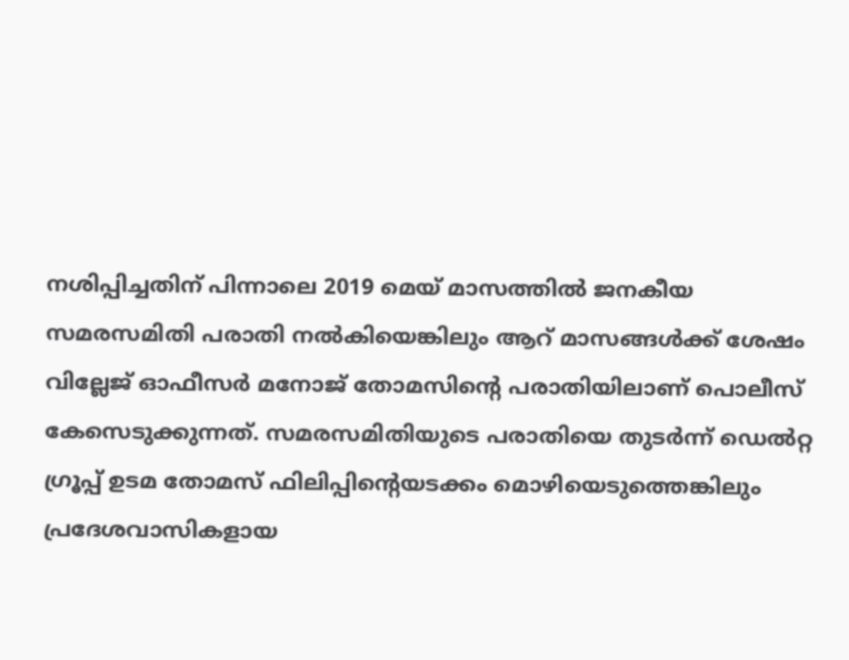നശിപ്പിച്ചതിന് പിന്നാലെ 2019 മെയ് മാസത്തിൽ ജനകീയ സമരസമിതി പരാതി നൽകിയെങ്കിലും ആറ് മാസങ്ങൾക്ക് ശേഷം വില്ലേജ് ഓഫീസർ മനോജ് തോമസിന്റെ പരാതിയിലാണ് പൊലീസ് കേസെടുക്കുന്നത്. സമരസമിതിയുടെ പരാതിയെ തുടർന്ന് ഡെൽറ്റ ഗ്രൂപ്പ് ഉടമ തോമസ് ഫിലിപ്പിന്റെയടക്കം മൊഴിയെടുത്തെങ്കിലും പ്രദേശവാസികളായ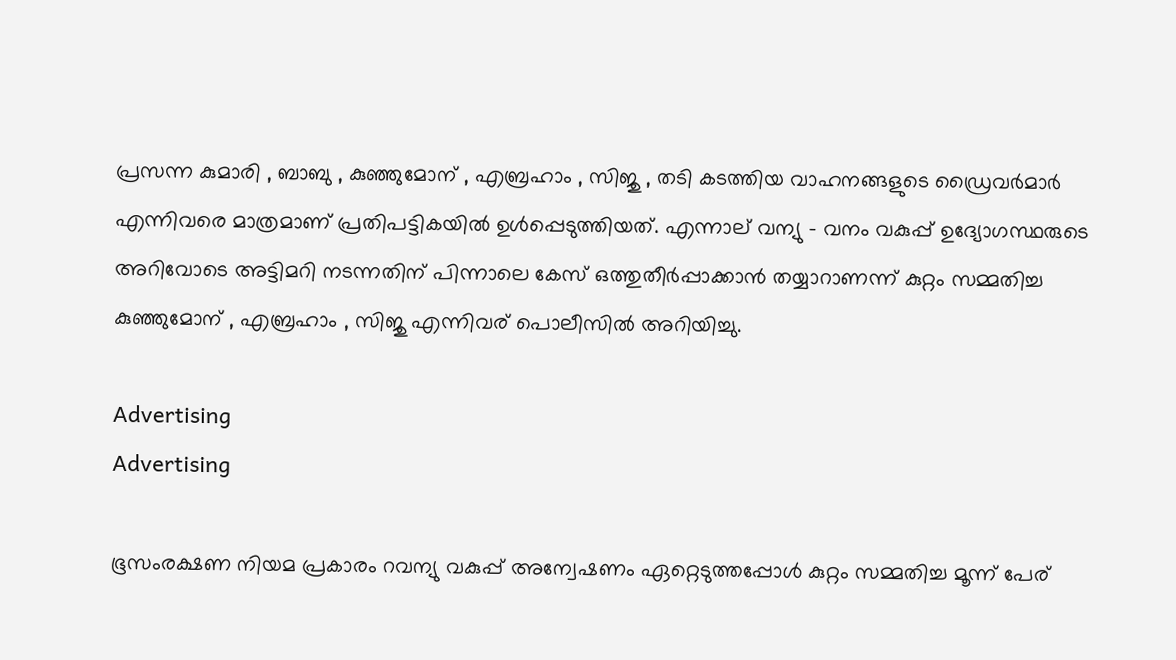പ്രസന്ന കുമാരി , ബാബു , കുഞ്ഞുമോന് , എബ്രഹാം , സിജു , തടി കടത്തിയ വാഹനങ്ങളുടെ ഡ്രൈവർമാർ എന്നിവരെ മാത്രമാണ് പ്രതിപട്ടികയിൽ ഉൾപ്പെടുത്തിയത്. എന്നാല് വന്യു - വനം വകുപ്പ് ഉദ്യോഗസ്ഥരുടെ അറിവോടെ അട്ടിമറി നടന്നതിന് പിന്നാലെ കേസ് ഒത്തുതീർപ്പാക്കാൻ തയ്യാറാണന്ന് കുറ്റം സമ്മതിച്ച കുഞ്ഞുമോന് , എബ്രഹാം , സിജു എന്നിവര് പൊലീസിൽ അറിയിച്ചു.

Advertising
Advertising

ഭൂസംരക്ഷണ നിയമ പ്രകാരം റവന്യു വകുപ്പ് അന്വേഷണം ഏറ്റെടുത്തപ്പോൾ കുറ്റം സമ്മതിച്ച മൂന്ന് പേര്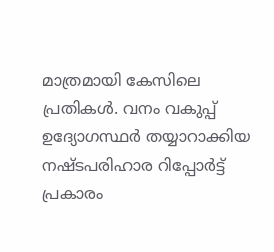മാത്രമായി കേസിലെ പ്രതികൾ. വനം വകുപ്പ് ഉദ്യോഗസ്ഥർ തയ്യാറാക്കിയ നഷ്ടപരിഹാര റിപ്പോർട്ട് പ്രകാരം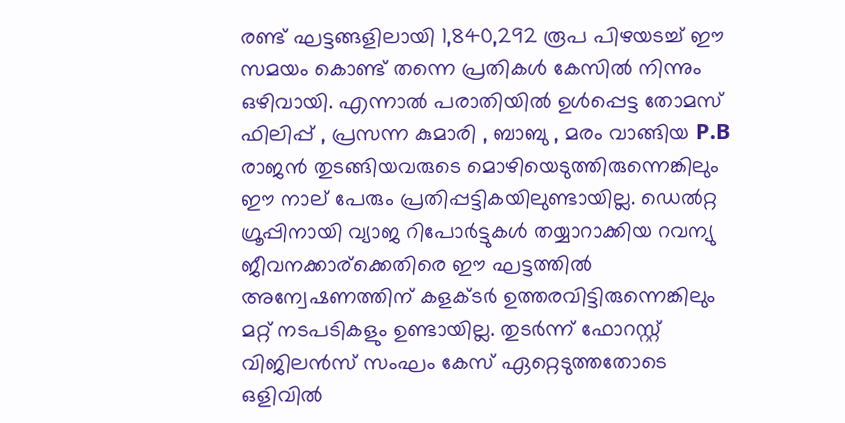രണ്ട് ഘട്ടങ്ങളിലായി 1,840,292 രൂപ പിഴയടച്ച് ഈ സമയം കൊണ്ട് തന്നെ പ്രതികൾ കേസിൽ നിന്നും ഒഴിവായി. എന്നാൽ പരാതിയിൽ ഉൾപ്പെട്ട തോമസ് ഫിലിപ്പ് , പ്രസന്ന കുമാരി , ബാബു , മരം വാങ്ങിയ P.B രാജൻ തുടങ്ങിയവരുടെ മൊഴിയെടുത്തിരുന്നെങ്കിലും ഈ നാല് പേരും പ്രതിപ്പട്ടികയിലുണ്ടായില്ല. ഡെൽറ്റ ഗ്രൂപ്പിനായി വ്യാജ റിപോർട്ടുകൾ തയ്യാറാക്കിയ റവന്യു ജീവനക്കാര്ക്കെതിരെ ഈ ഘട്ടത്തിൽ അന്വേഷണത്തിന് കളക്ടർ ഉത്തരവിട്ടിരുന്നെങ്കിലും മറ്റ് നടപടികളും ഉണ്ടായില്ല. തുടർന്ന് ഫോറസ്റ്റ് വിജിലൻസ് സംഘം കേസ് ഏറ്റെടുത്തതോടെ ഒളിവിൽ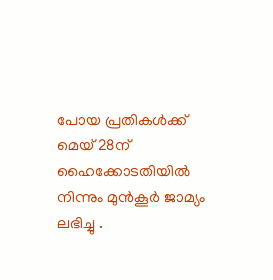പോയ പ്രതികൾക്ക് മെയ് 28ന് ഹൈക്കോടതിയിൽ നിന്നും മുൻ‌കൂർ ജാമ്യം ലഭിച്ചു .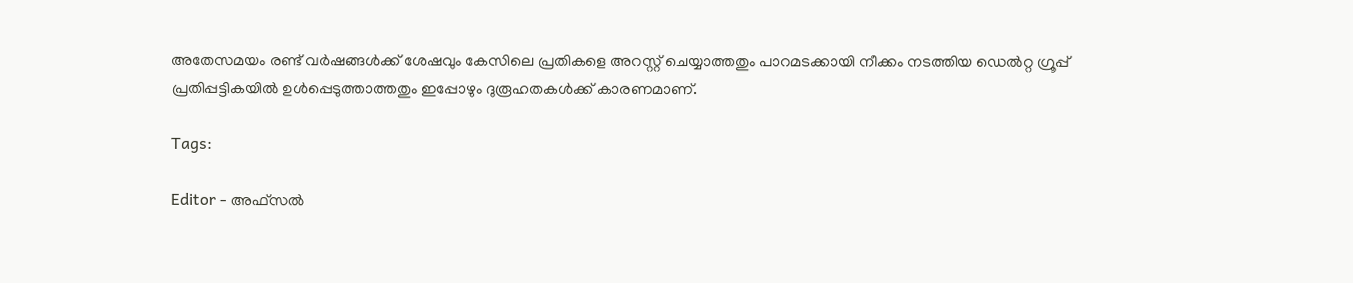അതേസമയം രണ്ട് വർഷങ്ങൾക്ക് ശേഷവും കേസിലെ പ്രതികളെ അറസ്റ്റ് ചെയ്യാത്തതും പാറമടക്കായി നീക്കം നടത്തിയ ഡെൽറ്റ ഗ്രൂപ്പ് പ്രതിപ്പട്ടികയിൽ ഉൾപ്പെടുത്താത്തതും ഇപ്പോഴും ദുരൂഹതകൾക്ക് കാരണമാണ്.

Tags:

Editor - അഫ്‍സല്‍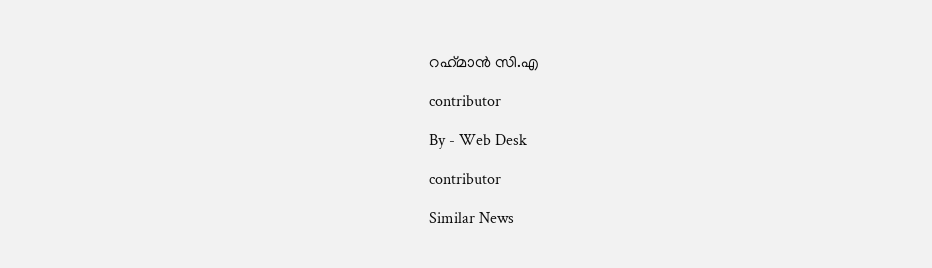റഹ്‍മാന്‍ സി.എ

contributor

By - Web Desk

contributor

Similar News